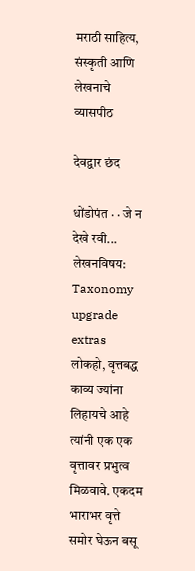मराठी साहित्य, संस्कृती आणि लेखनाचे व्यासपीठ

देवद्वार छंद

धोंडोपंत · · जे न देखे रवी...
लेखनविषय:
Taxonomy upgrade extras
लोकहो, वृत्तबद्ध काव्य ज्यांना लिहायचे आहे त्यांनी एक एक वृत्तावर प्रभुत्व मिळवावे. एकदम भाराभर वृत्ते समोर घेऊन बसू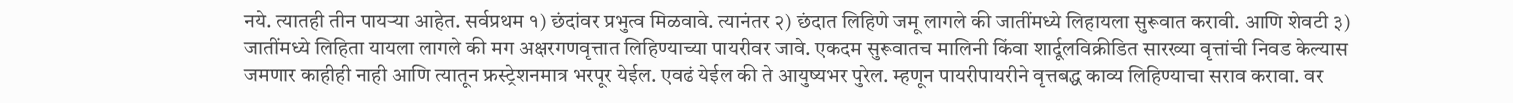नये. त्यातही तीन पायर्‍या आहेत. सर्वप्रथम १) छंदांवर प्रभुत्व मिळवावे. त्यानंतर २) छंदात लिहिणे जमू लागले की जातींमध्ये लिहायला सुरूवात करावी. आणि शेवटी ३) जातींमध्ये लिहिता यायला लागले की मग अक्षरगणवृत्तात लिहिण्याच्या पायरीवर जावे. एकदम सुरूवातच मालिनी किंवा शार्दूलविक्रीडित सारख्या वृत्तांची निवड केल्यास जमणार काहीही नाही आणि त्यातून फ्रस्ट्रेशनमात्र भरपूर येईल. एवढं येईल की ते आयुष्यभर पुरेल. म्हणून पायरीपायरीने वृत्तबद्ध काव्य लिहिण्याचा सराव करावा. वर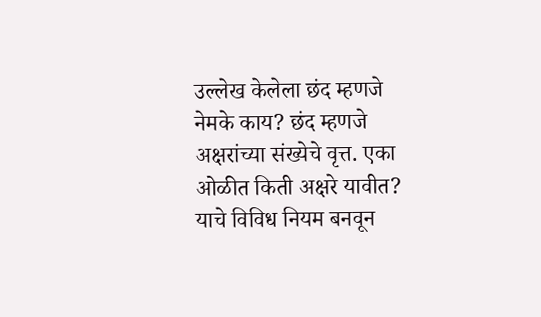उल्लेख केलेला छंद म्हणजे नेमके काय? छंद म्हणजे अक्षरांच्या संख्येचे वृत्त. एका ओळीत किती अक्षरे यावीत? याचे विविध नियम बनवून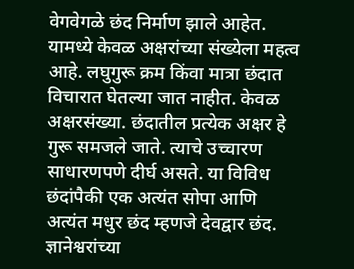वेगवेगळे छंद निर्माण झाले आहेत. यामध्ये केवळ अक्षरांच्या संख्येला महत्व आहे. लघुगुरू क्रम किंवा मात्रा छंदात विचारात घेतल्या जात नाहीत. केवळ अक्षरसंख्या. छंदातील प्रत्येक अक्षर हे गुरू समजले जाते. त्याचे उच्चारण साधारणपणे दीर्घ असते. या विविध छंदांपैकी एक अत्यंत सोपा आणि अत्यंत मधुर छंद म्हणजे देवद्वार छंद. ज्ञानेश्वरांच्या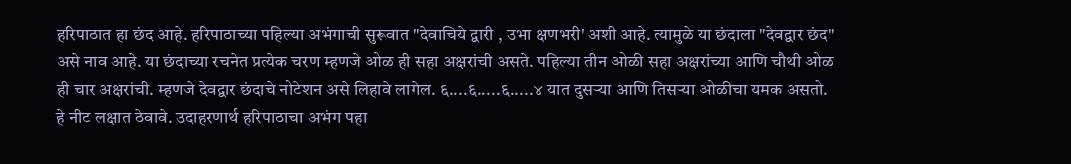हरिपाठात हा छंद आहे. हरिपाठाच्या पहिल्या अभंगाची सुरूवात "देवाचिये द्वारी , उभा क्षणभरी' अशी आहे. त्यामुळे या छंदाला "देवद्वार छंद" असे नाव आहे. या छंदाच्या रचनेत प्रत्येक चरण म्हणजे ओळ ही सहा अक्षरांची असते. पहिल्या तीन ओळी सहा अक्षरांच्या आणि चौथी ओळ ही चार अक्षरांची. म्हणजे देवद्वार छंदाचे नोटेशन असे लिहावे लागेल. ६....६.....६.....४ यात दुसर्‍या आणि तिसर्‍या ओळीचा यमक असतो. हे नीट लक्षात ठेवावे. उदाहरणार्थ हरिपाठाचा अभंग पहा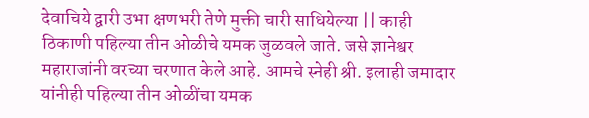देवाचिये द्वारी उभा क्षणभरी तेणे मुक्ती चारी साधियेल्या || काही ठिकाणी पहिल्या तीन ओळीचे यमक जुळवले जाते. जसे ज्ञानेश्वर महाराजांनी वरच्या चरणात केले आहे. आमचे स्नेही श्री. इलाही जमादार यांनीही पहिल्या तीन ओळींचा यमक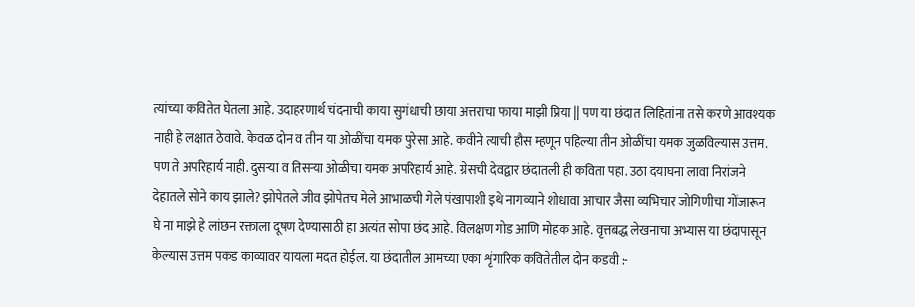त्यांच्या कवितेत घेतला आहे. उदाहरणार्थ चंदनाची काया सुगंधाची छाया अत्तराचा फाया माझी प्रिया || पण या छंदात लिहितांना तसे करणे आवश्यक नाही हे लक्षात ठेवावे. केवळ दोन व तीन या ओळींचा यमक पुरेसा आहे. कवीने त्याची हौस म्हणून पहिल्या तीन ओळींचा यमक जुळविल्यास उत्तम. पण ते अपरिहार्य नाही. दुसर्‍या व तिसर्‍या ओळीचा यमक अपरिहार्य आहे. ग्रेसची देवद्वार छंदातली ही कविता पहा. उठा दयाघना लावा निरांजने देहातले सोने काय झाले? झोपेतले जीव झोपेतच मेले आभाळची गेले पंखापाशी इथे नागव्याने शोधावा आचार जैसा व्यभिचार जोगिणीचा गोंजारून घे ना माझे हे लांछन रक्ताला दूषण देण्यासाठी हा अत्यंत सोपा छंद आहे. विलक्षण गोड आणि मोहक आहे. वृत्तबद्ध लेखनाचा अभ्यास या छंदापासून केल्यास उत्तम पकड काव्यावर यायला मदत होईल. या छंदातील आमच्या एका शृंगारिक कवितेतील दोन कडवी :-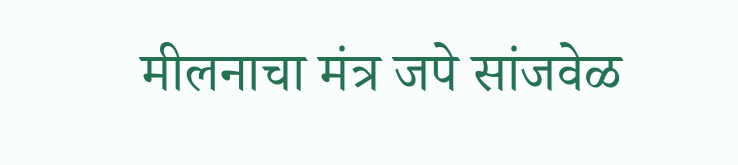मीलनाचा मंत्र जपे सांजवेळ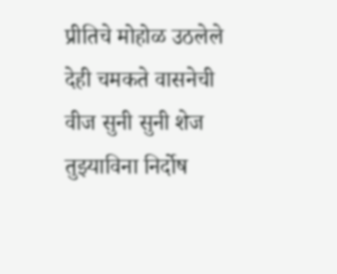प्रीतिचे मोहोळ उठलेले देही चमकते वासनेची वीज सुनी सुनी शेज तुझ्याविना निर्दोष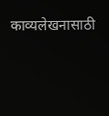काव्यलेखनासाठी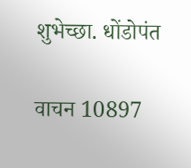शुभेच्छा. धोंडोपंत

वाचन 10897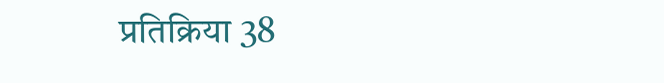प्रतिक्रिया 38